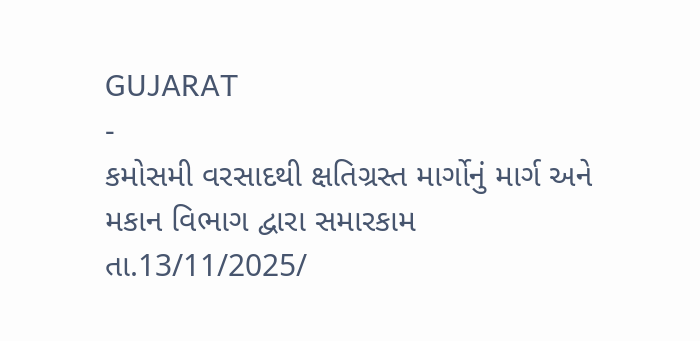GUJARAT
-
કમોસમી વરસાદથી ક્ષતિગ્રસ્ત માર્ગોનું માર્ગ અને મકાન વિભાગ દ્વારા સમારકામ
તા.13/11/2025/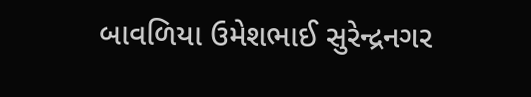બાવળિયા ઉમેશભાઈ સુરેન્દ્રનગર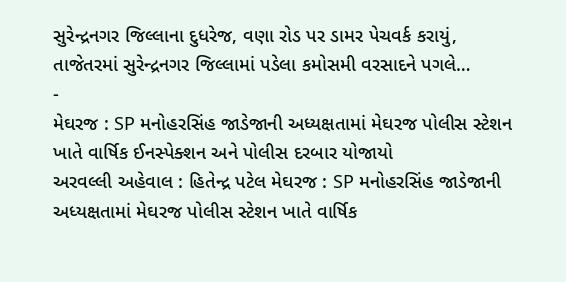સુરેન્દ્રનગર જિલ્લાના દુધરેજ, વણા રોડ પર ડામર પેચવર્ક કરાયું, તાજેતરમાં સુરેન્દ્રનગર જિલ્લામાં પડેલા કમોસમી વરસાદને પગલે…
-
મેઘરજ : SP મનોહરસિંહ જાડેજાની અધ્યક્ષતામાં મેઘરજ પોલીસ સ્ટેશન ખાતે વાર્ષિક ઈનસ્પેક્શન અને પોલીસ દરબાર યોજાયો
અરવલ્લી અહેવાલ : હિતેન્દ્ર પટેલ મેઘરજ : SP મનોહરસિંહ જાડેજાની અધ્યક્ષતામાં મેઘરજ પોલીસ સ્ટેશન ખાતે વાર્ષિક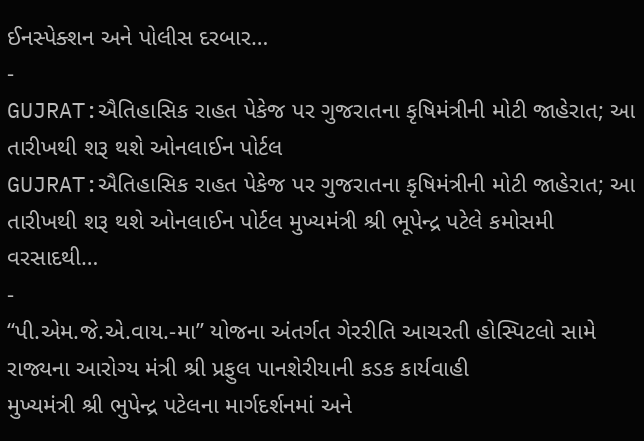ઈનસ્પેક્શન અને પોલીસ દરબાર…
-
GUJRAT:ઐતિહાસિક રાહત પેકેજ પર ગુજરાતના કૃષિમંત્રીની મોટી જાહેરાત; આ તારીખથી શરૂ થશે ઓનલાઈન પોર્ટલ
GUJRAT:ઐતિહાસિક રાહત પેકેજ પર ગુજરાતના કૃષિમંત્રીની મોટી જાહેરાત; આ તારીખથી શરૂ થશે ઓનલાઈન પોર્ટલ મુખ્યમંત્રી શ્રી ભૂપેન્દ્ર પટેલે કમોસમી વરસાદથી…
-
“પી.એમ.જે.એ.વાય.-મા” યોજના અંતર્ગત ગેરરીતિ આચરતી હોસ્પિટલો સામે રાજ્યના આરોગ્ય મંત્રી શ્રી પ્રફુલ પાનશેરીયાની કડક કાર્યવાહી
મુખ્યમંત્રી શ્રી ભુપેન્દ્ર પટેલના માર્ગદર્શનમાં અને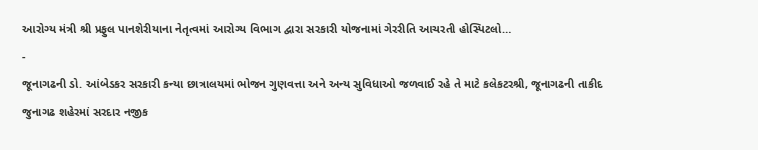આરોગ્ય મંત્રી શ્રી પ્રફુલ પાનશેરીયાના નેતૃત્વમાં આરોગ્ય વિભાગ દ્વારા સરકારી યોજનામાં ગેરરીતિ આચરતી હોસ્પિટલો…
-
જૂનાગઢની ડો. આંબેડકર સરકારી કન્યા છાત્રાલયમાં ભોજન ગુણવત્તા અને અન્ય સુવિધાઓ જળવાઈ રહે તે માટે કલેકટરશ્રી, જૂનાગઢની તાકીદ
જુનાગઢ શહેરમાં સરદાર નજીક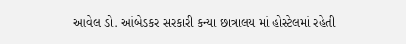આવેલ ડો. આંબેડકર સરકારી કન્યા છાત્રાલય માં હોસ્ટેલમાં રહેતી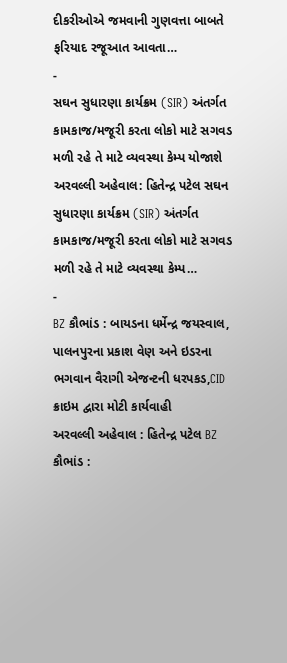દીકરીઓએ જમવાની ગુણવત્તા બાબતે ફરિયાદ રજૂઆત આવતા…
-
સઘન સુધારણા કાર્યક્રમ (SIR) અંતર્ગત કામકાજ/મજૂરી કરતા લોકો માટે સગવડ મળી રહે તે માટે વ્યવસ્થા કેમ્પ યોજાશે
અરવલ્લી અહેવાલ: હિતેન્દ્ર પટેલ સઘન સુધારણા કાર્યક્રમ (SIR) અંતર્ગત કામકાજ/મજૂરી કરતા લોકો માટે સગવડ મળી રહે તે માટે વ્યવસ્થા કેમ્પ…
-
BZ કૌભાંડ : બાયડના ધર્મેન્દ્ર જયસ્વાલ, પાલનપુરના પ્રકાશ વેણ અને ઇડરના ભગવાન વૈરાગી એજન્ટની ધરપકડ,CID ક્રાઇમ દ્વારા મોટી કાર્યવાહી
અરવલ્લી અહેવાલ : હિતેન્દ્ર પટેલ BZ કૌભાંડ :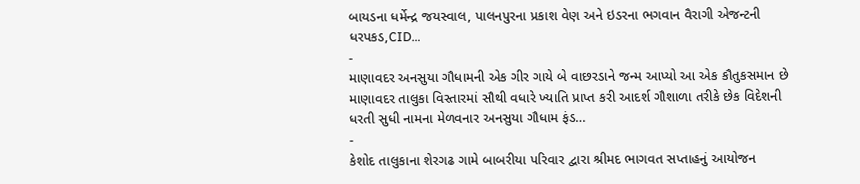બાયડના ધર્મેન્દ્ર જયસ્વાલ, પાલનપુરના પ્રકાશ વેણ અને ઇડરના ભગવાન વૈરાગી એજન્ટની ધરપકડ,CID…
-
માણાવદર અનસુયા ગૌધામની એક ગીર ગાયે બે વાછરડાને જન્મ આપ્યો આ એક કૌતુકસમાન છે
માણાવદર તાલુકા વિસ્તારમાં સૌથી વધારે ખ્યાતિ પ્રાપ્ત કરી આદર્શ ગૌશાળા તરીકે છેક વિદેશની ધરતી સુધી નામના મેળવનાર અનસુયા ગૌધામ ફંડ…
-
કેશોદ તાલુકાના શેરગઢ ગામે બાબરીયા પરિવાર દ્વારા શ્રીમદ ભાગવત સપ્તાહનું આયોજન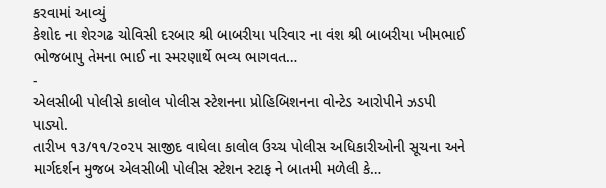કરવામાં આવ્યું
કેશોદ ના શેરગઢ ચોવિસી દરબાર શ્રી બાબરીયા પરિવાર ના વંશ શ્રી બાબરીયા ખીમભાઈ ભોજબાપુ તેમના ભાઈ ના સ્મરણાર્થે ભવ્ય ભાગવત…
-
એલસીબી પોલીસે કાલોલ પોલીસ સ્ટેશનના પ્રોહિબિશનના વોન્ટેડ આરોપીને ઝડપી પાડ્યો.
તારીખ ૧૩/૧૧/૨૦૨૫ સાજીદ વાઘેલા કાલોલ ઉચ્ચ પોલીસ અધિકારીઓની સૂચના અને માર્ગદર્શન મુજબ એલસીબી પોલીસ સ્ટેશન સ્ટાફ ને બાતમી મળેલી કે…